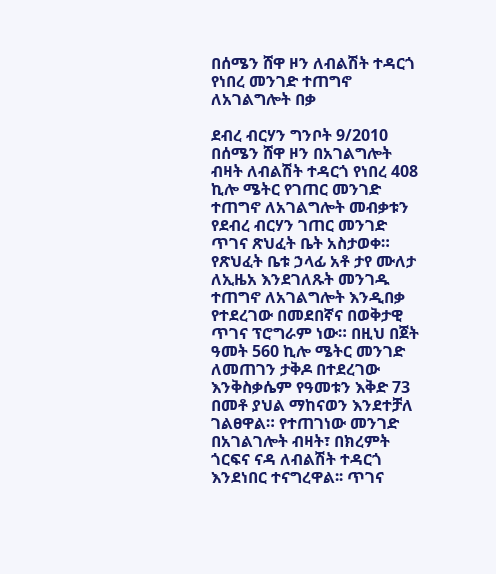በሰሜን ሸዋ ዞን ለብልሽት ተዳርጎ የነበረ መንገድ ተጠግኖ ለአገልግሎት በቃ

ደብረ ብርሃን ግንቦት 9/2010 በሰሜን ሸዋ ዞን በአገልግሎት ብዛት ለብልሽት ተዳርጎ የነበረ 408 ኪሎ ሜትር የገጠር መንገድ ተጠግኖ ለአገልግሎት መብቃቱን የደብረ ብርሃን ገጠር መንገድ ጥገና ጽህፈት ቤት አስታወቀ። የጽህፈት ቤቱ ኃላፊ አቶ ታየ ሙለታ ለኢዜአ እንደገለጹት መንገዱ ተጠግኖ ለአገልግሎት እንዲበቃ የተደረገው በመደበኛና በወቅታዊ ጥገና ፕሮግራም ነው። በዚህ በጀት ዓመት 560 ኪሎ ሜትር መንገድ ለመጠገን ታቅዶ በተደረገው እንቅስቃሴም የዓመቱን እቅድ 73 በመቶ ያህል ማከናወን እንደተቻለ ገልፀዋል። የተጠገነው መንገድ በአገልገሎት ብዛት፣ በክረምት ጎርፍና ናዳ ለብልሽት ተዳርጎ እንደነበር ተናግረዋል፡፡ ጥገና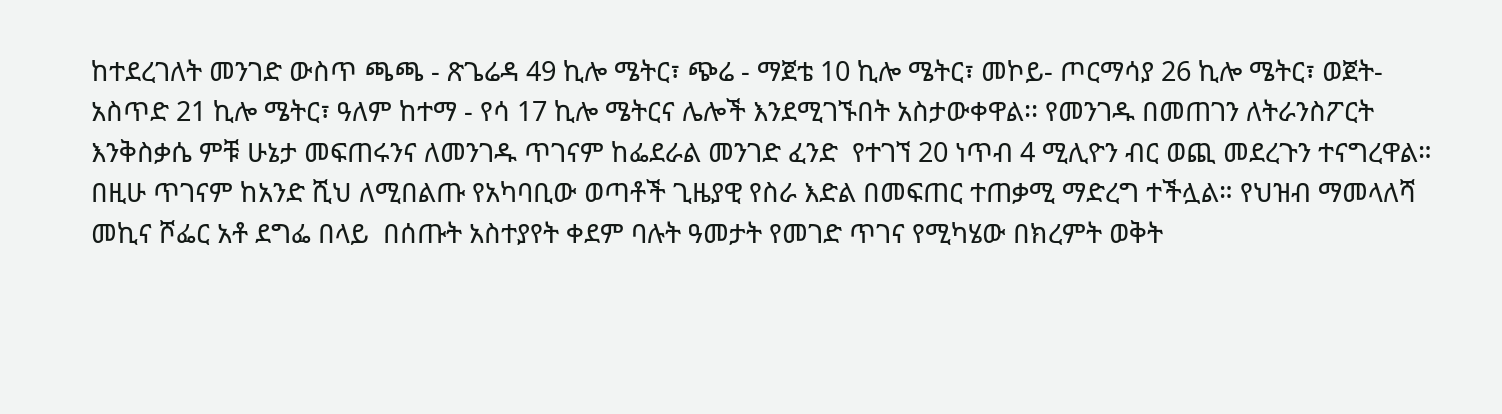ከተደረገለት መንገድ ውስጥ ጫጫ - ጽጌሬዳ 49 ኪሎ ሜትር፣ ጭሬ - ማጀቴ 10 ኪሎ ሜትር፣ መኮይ- ጦርማሳያ 26 ኪሎ ሜትር፣ ወጀት- አስጥድ 21 ኪሎ ሜትር፣ ዓለም ከተማ - የሳ 17 ኪሎ ሜትርና ሌሎች እንደሚገኙበት አስታውቀዋል፡፡ የመንገዱ በመጠገን ለትራንስፖርት እንቅስቃሴ ምቹ ሁኔታ መፍጠሩንና ለመንገዱ ጥገናም ከፌደራል መንገድ ፈንድ  የተገኘ 20 ነጥብ 4 ሚሊዮን ብር ወጪ መደረጉን ተናግረዋል። በዚሁ ጥገናም ከአንድ ሺህ ለሚበልጡ የአካባቢው ወጣቶች ጊዜያዊ የስራ እድል በመፍጠር ተጠቃሚ ማድረግ ተችሏል። የህዝብ ማመላለሻ መኪና ሾፌር አቶ ደግፌ በላይ  በሰጡት አስተያየት ቀደም ባሉት ዓመታት የመገድ ጥገና የሚካሄው በክረምት ወቅት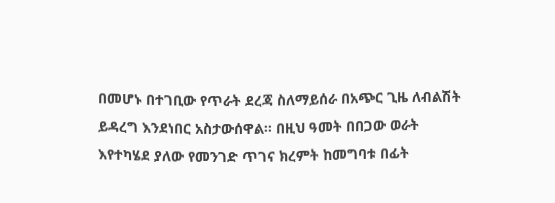በመሆኑ በተገቢው የጥራት ደረጃ ስለማይሰራ በአጭር ጊዜ ለብልሽት ይዳረግ እንደነበር አስታውሰዋል፡፡ በዚህ ዓመት በበጋው ወራት እየተካሄደ ያለው የመንገድ ጥገና ክረምት ከመግባቱ በፊት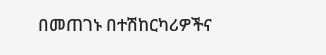በመጠገኑ በተሽከርካሪዎችና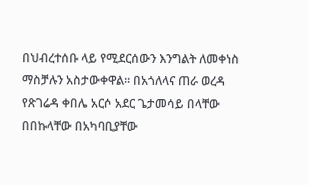በህብረተሰቡ ላይ የሚደርሰውን እንግልት ለመቀነስ ማስቻሉን አስታውቀዋል፡፡ በአጎለላና ጠራ ወረዳ የጽገሬዳ ቀበሌ አርሶ አደር ጌታመሳይ በላቸው በበኩላቸው በአካባቢያቸው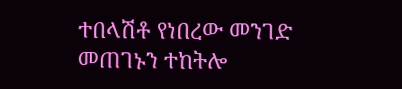ተበላሽቶ የነበረው መንገድ መጠገኑን ተከትሎ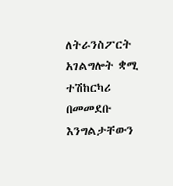ለትራንስፖርት አገልግሎት ቋሚ ተሽከርካሪ በመመደቡ እንግልታቸውን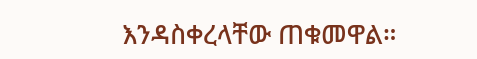እንዳስቀረላቸው ጠቁመዋል።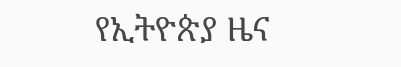የኢትዮጵያ ዜና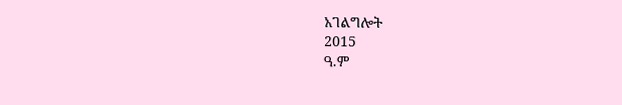አገልግሎት
2015
ዓ.ም